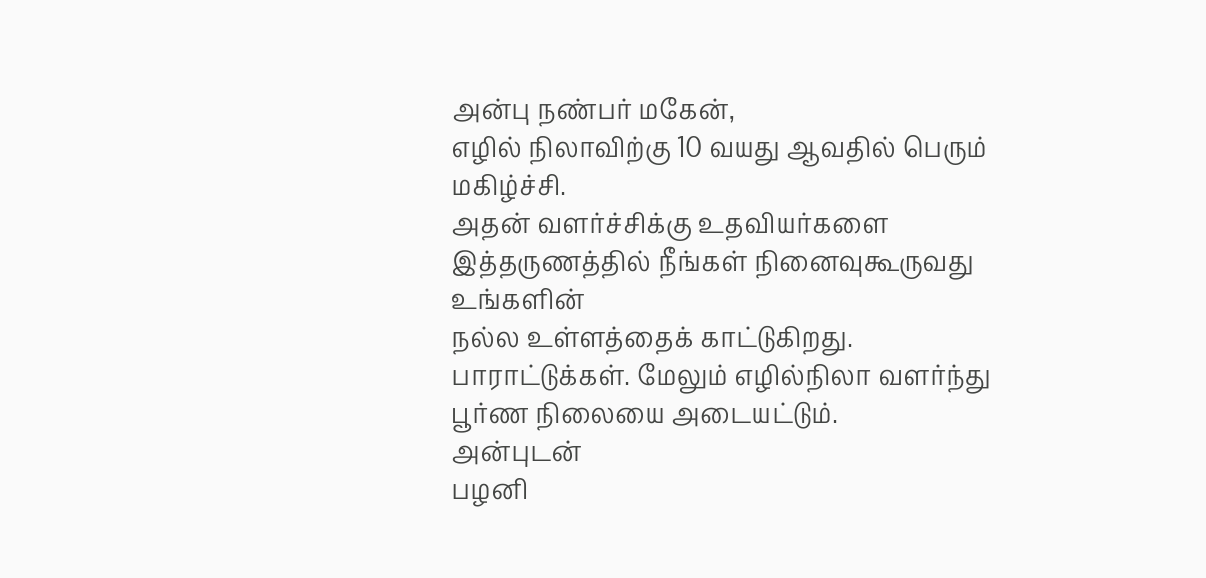அன்பு நண்பர் மகேன்,
எழில் நிலாவிற்கு 10 வயது ஆவதில் பெரும்
மகிழ்ச்சி.
அதன் வளர்ச்சிக்கு உதவியர்களை
இத்தருணத்தில் நீங்கள் நினைவுகூருவது
உங்களின்
நல்ல உள்ளத்தைக் காட்டுகிறது.
பாராட்டுக்கள். மேலும் எழில்நிலா வளர்ந்து
பூர்ண நிலையை அடையட்டும்.
அன்புடன்
பழனி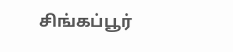சிங்கப்பூர்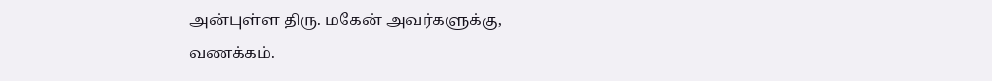அன்புள்ள திரு. மகேன் அவர்களுக்கு,
வணக்கம்.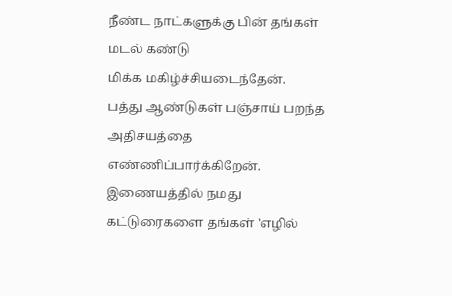நீண்ட நாட்களுக்கு பின் தங்கள் மடல் கண்டு
மிக்க மகிழ்ச்சியடைந்தேன்.
பத்து ஆண்டுகள் பஞ்சாய் பறந்த அதிசயத்தை
எண்ணிப்பார்க்கிறேன்.
இணையத்தில் நமது கட்டுரைகளை தங்கள் 'எழில்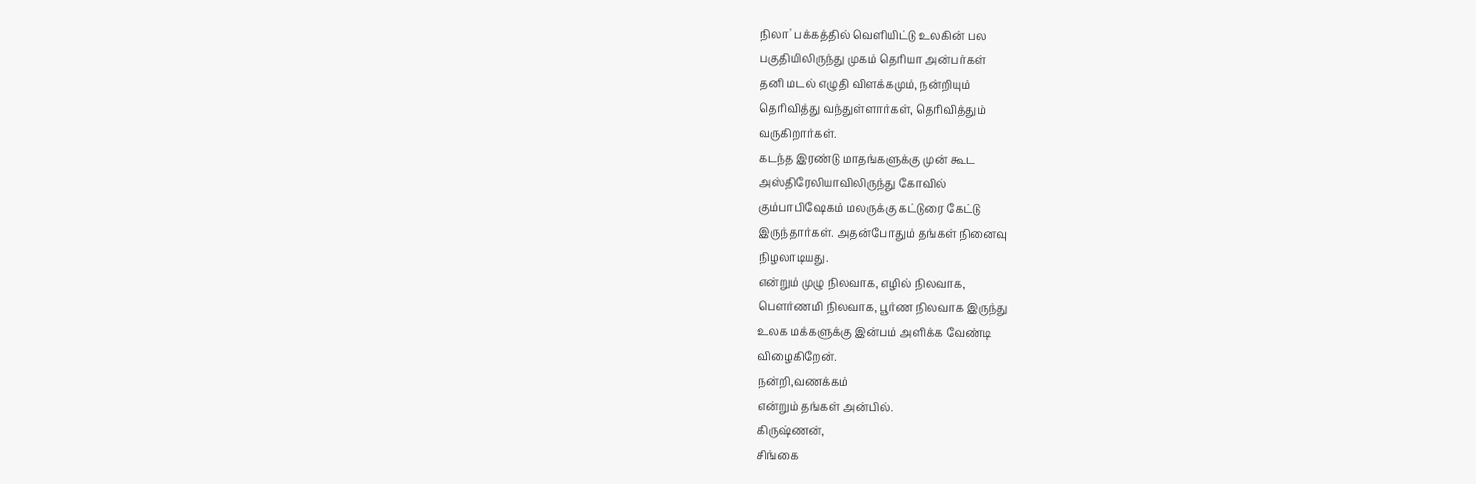நிலா' பக்கத்தில் வெளியிட்டு உலகின் பல
பகுதியிலிருந்து முகம் தெரியா அன்பர்கள்
தனி மடல் எழுதி விளக்கமும், நன்றியும்
தெரிவித்து வந்துள்ளார்கள், தெரிவித்தும்
வருகிறார்கள்.
கடந்த இரண்டு மாதங்களுக்கு முன் கூட
அஸ்திரேலியாவிலிருந்து கோவில்
கும்பாபிஷேகம் மலருக்கு கட்டுரை கேட்டு
இருந்தார்கள். அதன்போதும் தங்கள் நினைவு
நிழலாடியது.
என்றும் முழு நிலவாக, எழில் நிலவாக,
பெளர்ணமி நிலவாக, பூர்ண நிலவாக இருந்து
உலக மக்களுக்கு இன்பம் அளிக்க வேண்டி
விழைகிறேன்.
நன்றி,வணக்கம்
என்றும் தங்கள் அன்பில்.
கிருஷ்ணன்,
சிங்கை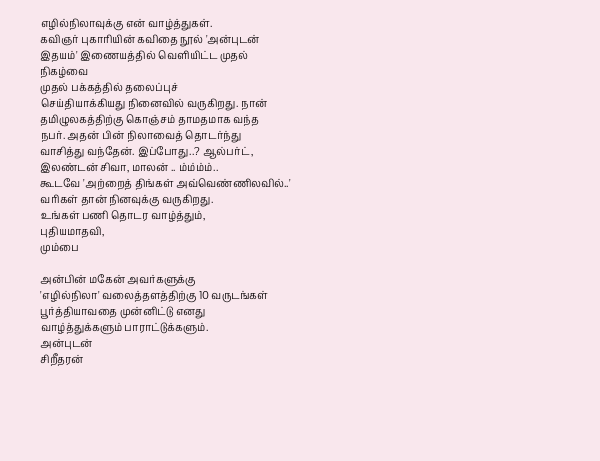எழில்நிலாவுக்கு என் வாழ்த்துகள்.
கவிஞர் புகாரியின் கவிதை நூல் 'அன்புடன்
இதயம்' இணையத்தில் வெளியிட்ட முதல்
நிகழ்வை
முதல் பக்கத்தில் தலைப்புச்
செய்தியாக்கியது நினைவில் வருகிறது. நான்
தமிழுலகத்திற்கு கொஞ்சம் தாமதமாக வந்த
நபர். அதன் பின் நிலாவைத் தொடர்ந்து
வாசித்து வந்தேன். இப்போது..? ஆல்பர்ட்,
இலண்டன் சிவா, மாலன் .. ம்ம்ம்ம்..
கூடவே 'அற்றைத் திங்கள் அவ்வெண்ணிலவில்..'
வரிகள் தான் நினவுக்கு வருகிறது.
உங்கள் பணி தொடர வாழ்த்தும்,
புதியமாதவி,
மும்பை

அன்பின் மகேன் அவர்களுக்கு
'எழில்நிலா' வலைத்தளத்திற்கு 10 வருடங்கள்
பூர்த்தியாவதை முன்னிட்டு எனது
வாழ்த்துக்களும் பாராட்டுக்களும்.
அன்புடன்
சிறீதரன்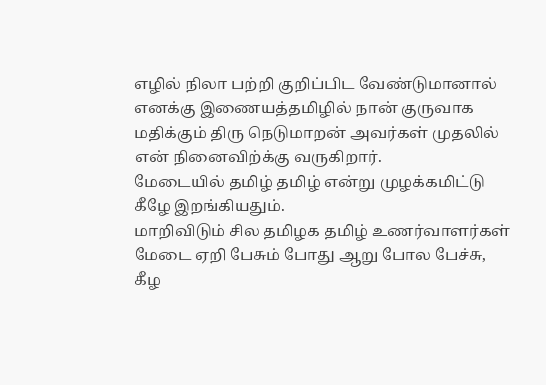எழில் நிலா பற்றி குறிப்பிட வேண்டுமானால்
எனக்கு இணையத்தமிழில் நான் குருவாக
மதிக்கும் திரு நெடுமாறன் அவர்கள் முதலில்
என் நினைவிற்க்கு வருகிறார்.
மேடையில் தமிழ் தமிழ் என்று முழக்கமிட்டு
கீழே இறங்கியதும்.
மாறிவிடும் சில தமிழக தமிழ் உணர்வாளர்கள்
மேடை ஏறி பேசும் போது ஆறு போல பேச்சு,
கீழ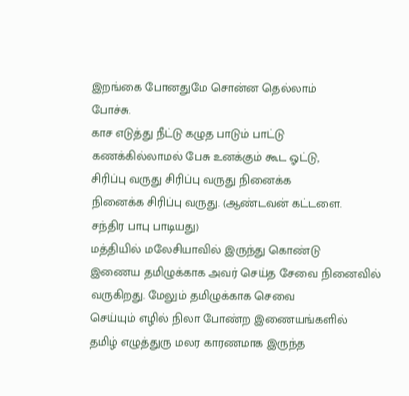இறங்கை போனதுமே சொன்ன தெல்லாம்
போச்சு.
காச எடுத்து நீட்டு கழுத பாடும் பாட்டு
கணக்கில்லாமல் பேசு உனக்கும் கூட ஓட்டு,
சிரிப்பு வருது சிரிப்பு வருது நினைக்க
நினைக்க சிரிப்பு வருது. (ஆண்டவன் கட்டளை.
சந்திர பாபு பாடியது)
மத்தியில் மலேசியாவில் இருந்து கொண்டு
இணைய தமிழுக்காக அவர் செய்த சேவை நினைவில்
வருகிறது. மேலும் தமிழுக்காக செவை
செய்யும் எழில் நிலா போண்ற இணையங்களில்
தமிழ் எழுத்துரு மலர காரணமாக இருந்த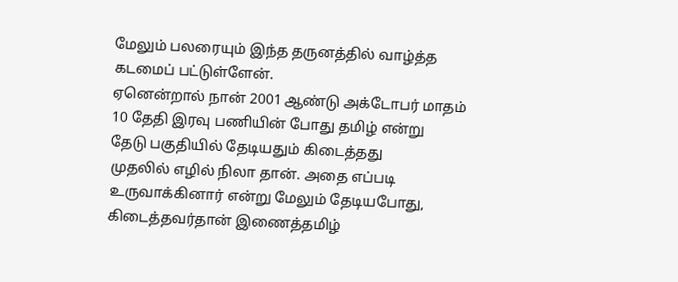மேலும் பலரையும் இந்த தருனத்தில் வாழ்த்த
கடமைப் பட்டுள்ளேன்.
ஏனென்றால் நான் 2001 ஆண்டு அக்டோபர் மாதம்
10 தேதி இரவு பணியின் போது தமிழ் என்று
தேடு பகுதியில் தேடியதும் கிடைத்தது
முதலில் எழில் நிலா தான். அதை எப்படி
உருவாக்கினார் என்று மேலும் தேடியபோது,
கிடைத்தவர்தான் இணைத்தமிழ்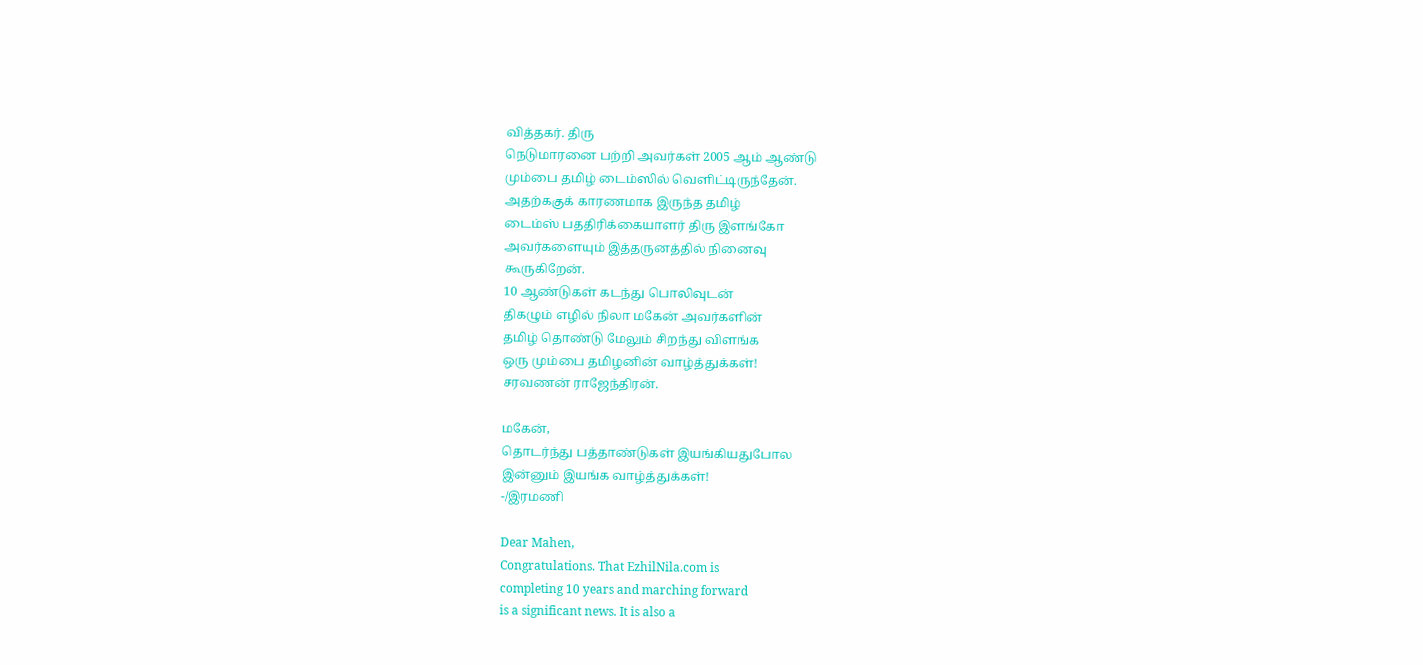வித்தகர். திரு
நெடுமாரனை பற்றி அவர்கள் 2005 ஆம் ஆண்டு
மும்பை தமிழ் டைம்ஸில் வெளிட்டிருந்தேன்.
அதற்ககுக் காரணமாக இருந்த தமிழ்
டைம்ஸ் பததிரிக்கையாளர் திரு இளங்கோ
அவர்களையும் இத்தருனத்தில் நினைவு
கூருகிறேன்.
10 ஆண்டுகள் கடந்து பொலிவுடன்
திகழும் எழில் நிலா மகேன் அவர்களின்
தமிழ் தொண்டு மேலும் சிறந்து விளங்க
ஒரு மும்பை தமிழனின் வாழ்த்துக்கள்!
சரவணன் ராஜேந்திரன்.

மகேன்,
தொடர்ந்து பத்தாண்டுகள் இயங்கியதுபோல
இன்னும் இயங்க வாழ்த்துக்கள்!
-/இரமணி

Dear Mahen,
Congratulations. That EzhilNila.com is
completing 10 years and marching forward
is a significant news. It is also a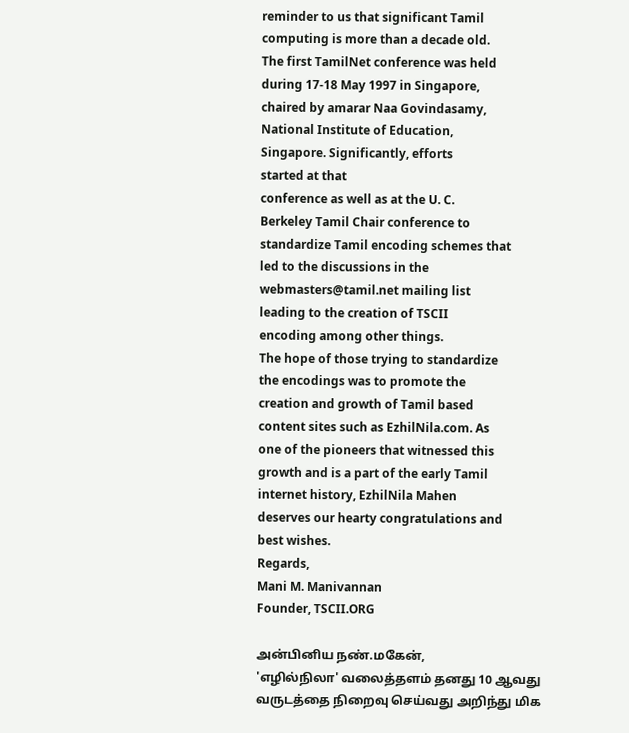reminder to us that significant Tamil
computing is more than a decade old.
The first TamilNet conference was held
during 17-18 May 1997 in Singapore,
chaired by amarar Naa Govindasamy,
National Institute of Education,
Singapore. Significantly, efforts
started at that
conference as well as at the U. C.
Berkeley Tamil Chair conference to
standardize Tamil encoding schemes that
led to the discussions in the
webmasters@tamil.net mailing list
leading to the creation of TSCII
encoding among other things.
The hope of those trying to standardize
the encodings was to promote the
creation and growth of Tamil based
content sites such as EzhilNila.com. As
one of the pioneers that witnessed this
growth and is a part of the early Tamil
internet history, EzhilNila Mahen
deserves our hearty congratulations and
best wishes.
Regards,
Mani M. Manivannan
Founder, TSCII.ORG

அன்பினிய நண்.மகேன்,
'எழில்நிலா' வலைத்தளம் தனது 10 ஆவது
வருடத்தை நிறைவு செய்வது அறிந்து மிக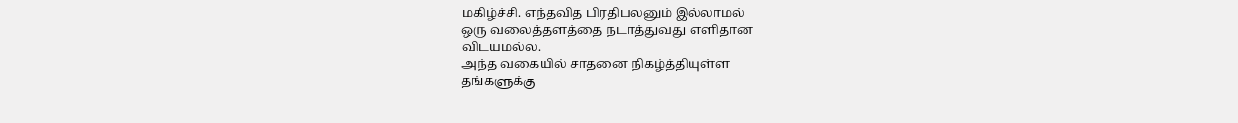மகிழ்ச்சி. எந்தவித பிரதிபலனும் இல்லாமல்
ஒரு வலைத்தளத்தை நடாத்துவது எளிதான
விடயமல்ல.
அந்த வகையில் சாதனை நிகழ்த்தியுள்ள
தங்களுக்கு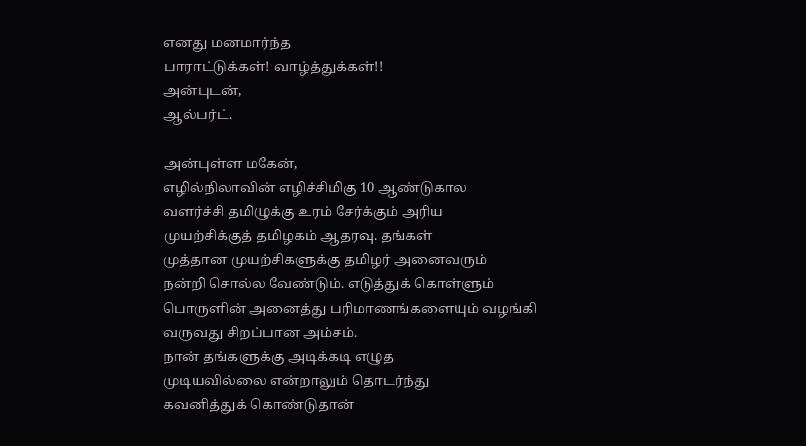எனது மனமார்ந்த
பாராட்டுக்கள்! வாழ்த்துக்கள்!!
அன்புடன்,
ஆல்பர்ட்.

அன்புள்ள மகேன்,
எழில்நிலாவின் எழிச்சிமிகு 10 ஆண்டுகால
வளர்ச்சி தமிழுக்கு உரம் சேர்க்கும் அரிய
முயற்சிக்குத் தமிழகம் ஆதரவு. தங்கள்
முத்தான முயற்சிகளுக்கு தமிழர் அனைவரும்
நன்றி சொல்ல வேண்டும். எடுத்துக் கொள்ளும்
பொருளின் அனைத்து பரிமாணங்களையும் வழங்கி
வருவது சிறப்பான அம்சம்.
நான் தங்களுக்கு அடிக்கடி எழுத
முடியவில்லை என்றாலும் தொடர்ந்து
கவனித்துக் கொண்டுதான்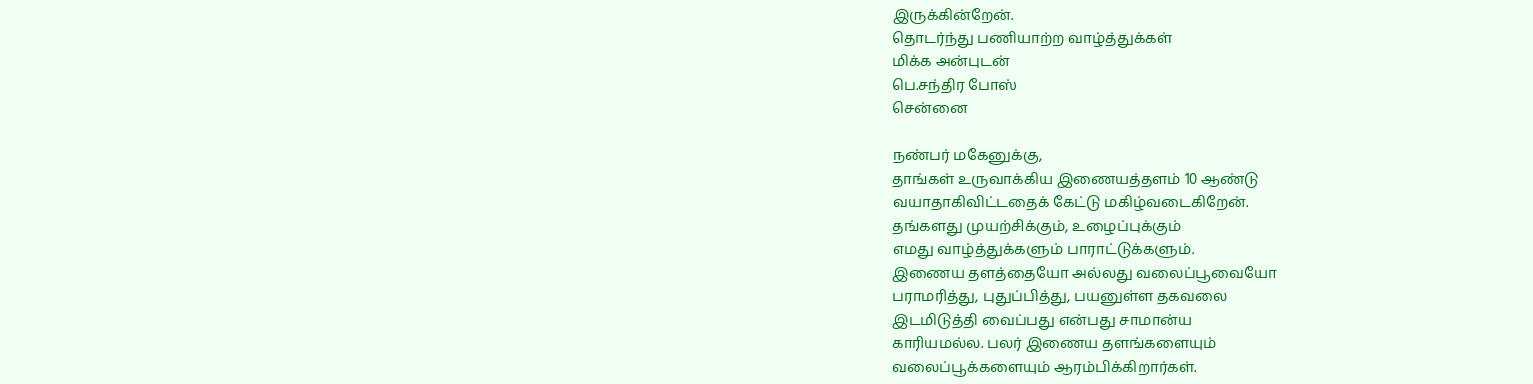இருக்கின்றேன்.
தொடர்ந்து பணியாற்ற வாழ்த்துக்கள்
மிக்க அன்புடன்
பெ.சந்திர போஸ்
சென்னை

நண்பர் மகேனுக்கு,
தாங்கள் உருவாக்கிய இணையத்தளம் 10 ஆண்டு
வயாதாகிவிட்டதைக் கேட்டு மகிழ்வடைகிறேன்.
தங்களது முயற்சிக்கும், உழைப்புக்கும்
எமது வாழ்த்துக்களும் பாராட்டுக்களும்.
இணைய தளத்தையோ அல்லது வலைப்பூவையோ
பராமரித்து, புதுப்பித்து, பயனுள்ள தகவலை
இடமிடுத்தி வைப்பது என்பது சாமான்ய
காரியமல்ல. பலர் இணைய தளங்களையும்
வலைப்பூக்களையும் ஆரம்பிக்கிறார்கள்.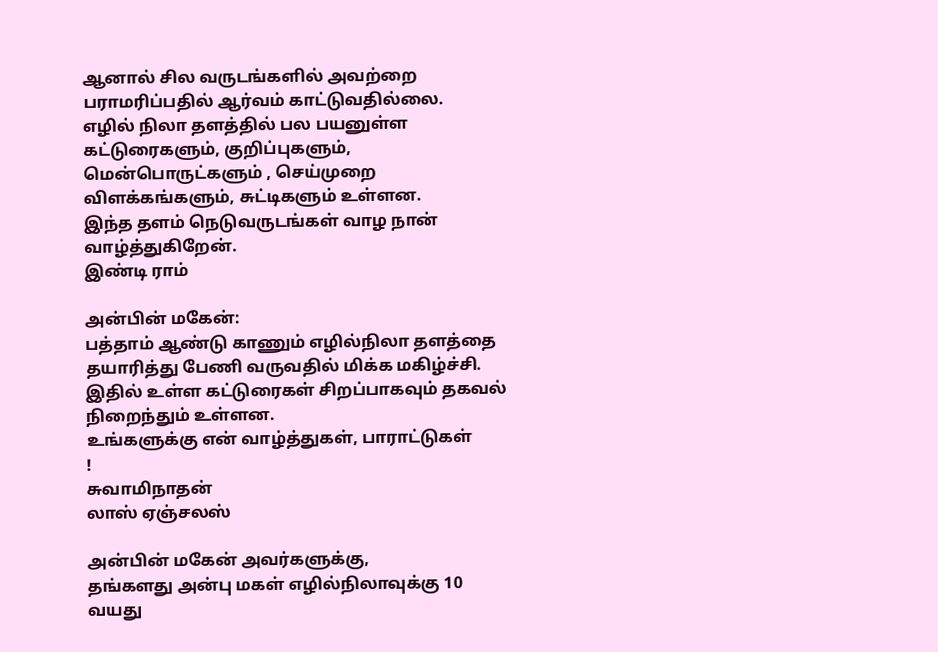ஆனால் சில வருடங்களில் அவற்றை
பராமரிப்பதில் ஆர்வம் காட்டுவதில்லை.
எழில் நிலா தளத்தில் பல பயனுள்ள
கட்டுரைகளும், குறிப்புகளும்,
மென்பொருட்களும் , செய்முறை
விளக்கங்களும், சுட்டிகளும் உள்ளன.
இந்த தளம் நெடுவருடங்கள் வாழ நான்
வாழ்த்துகிறேன்.
இண்டி ராம்

அன்பின் மகேன்:
பத்தாம் ஆண்டு காணும் எழில்நிலா தளத்தை
தயாரித்து பேணி வருவதில் மிக்க மகிழ்ச்சி.
இதில் உள்ள கட்டுரைகள் சிறப்பாகவும் தகவல்
நிறைந்தும் உள்ளன.
உங்களுக்கு என் வாழ்த்துகள், பாராட்டுகள்
!
சுவாமிநாதன்
லாஸ் ஏஞ்சலஸ்

அன்பின் மகேன் அவர்களுக்கு,
தங்களது அன்பு மகள் எழில்நிலாவுக்கு 10
வயது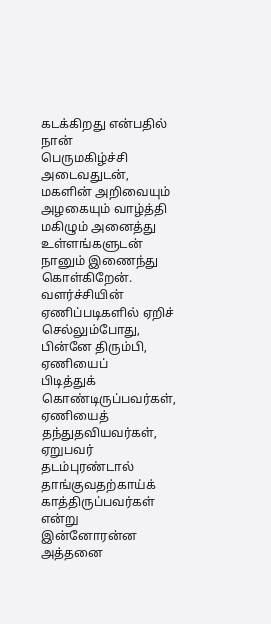கடக்கிறது என்பதில் நான்
பெருமகிழ்ச்சி அடைவதுடன், மகளின் அறிவையும்
அழகையும் வாழ்த்தி மகிழும் அனைத்து
உள்ளங்களுடன் நானும் இணைந்து கொள்கிறேன்.
வளர்ச்சியின் ஏணிப்படிகளில் ஏறிச்
செல்லும்போது, பின்னே திரும்பி, ஏணியைப்
பிடித்துக் கொண்டிருப்பவர்கள், ஏணியைத்
தந்துதவியவர்கள், ஏறுபவர் தடம்புரண்டால்
தாங்குவதற்காய்க் காத்திருப்பவர்கள் என்று
இன்னோரன்ன அத்தனை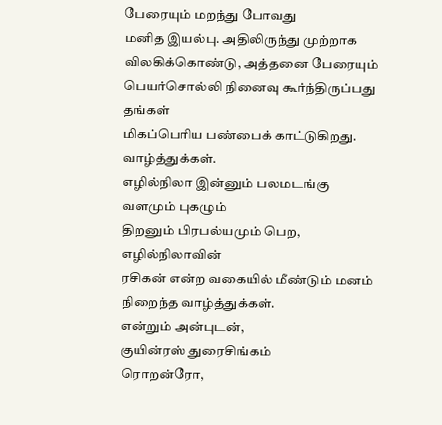பேரையும் மறந்து போவது
மனித இயல்பு. அதிலிருந்து முற்றாக
விலகிக்கொண்டு, அத்தனை பேரையும்
பெயர்சொல்லி நினைவு கூர்ந்திருப்பது தங்கள்
மிகப்பெரிய பண்பைக் காட்டுகிறது.
வாழ்த்துக்கள்.
எழில்நிலா இன்னும் பலமடங்கு வளமும் புகழும்
திறனும் பிரபல்யமும் பெற, எழில்நிலாவின்
ரசிகன் என்ற வகையில் மீண்டும் மனம்
நிறைந்த வாழ்த்துக்கள்.
என்றும் அன்புடன்,
குயின்ரஸ் துரைசிங்கம்
ரொறன்ரோ,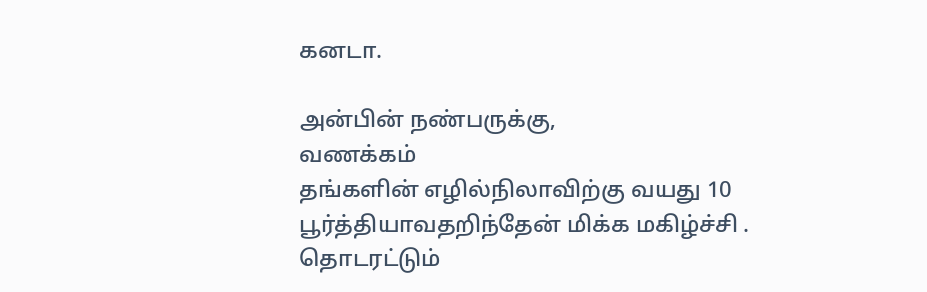கனடா.

அன்பின் நண்பருக்கு,
வணக்கம்
தங்களின் எழில்நிலாவிற்கு வயது 10
பூர்த்தியாவதறிந்தேன் மிக்க மகிழ்ச்சி .
தொடரட்டும்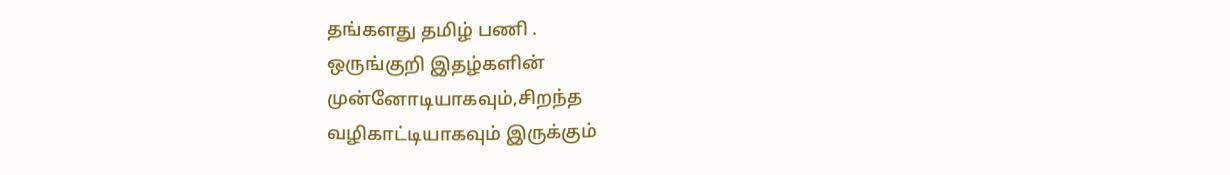தங்களது தமிழ் பணி .
ஒருங்குறி இதழ்களின்
முன்னோடியாகவும்,சிறந்த
வழிகாட்டியாகவும் இருக்கும்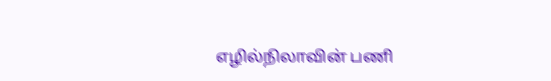எழில்நிலாவின் பணி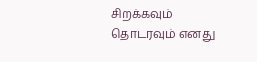சிறக்கவும்
தொடரவும் எனது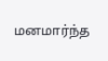மனமார்ந்த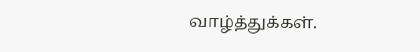வாழ்த்துக்கள்.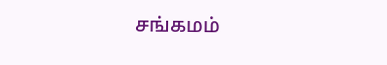சங்கமம்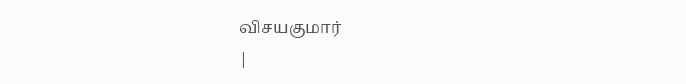விசயகுமார்
|